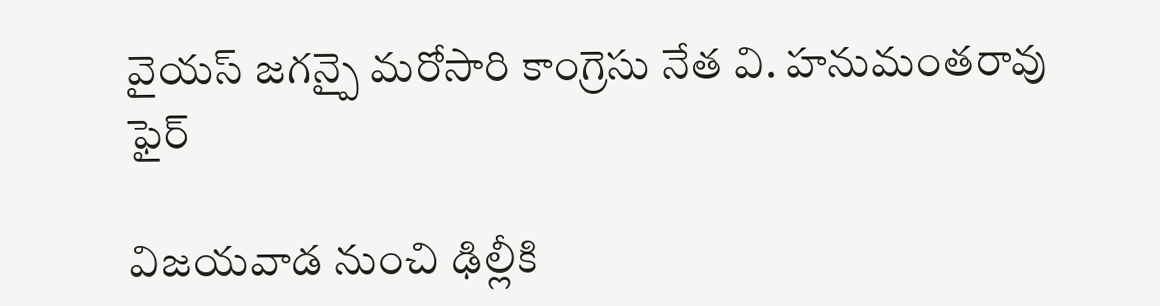వైయస్ జగన్పై మరోసారి కాంగ్రెసు నేత వి. హనుమంతరావు ఫైర్

విజయవాడ నుంచి ఢిల్లీకి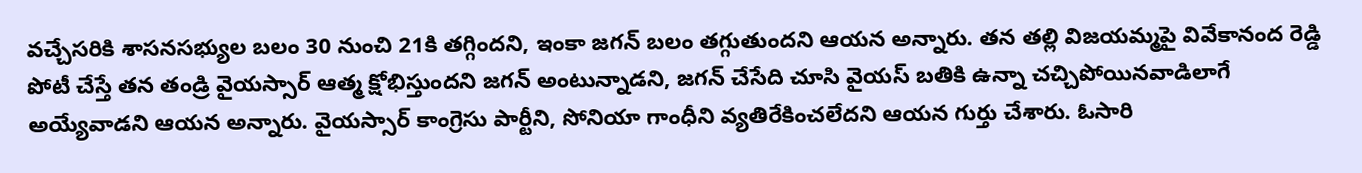వచ్చేసరికి శాసనసభ్యుల బలం 30 నుంచి 21కి తగ్గిందని, ఇంకా జగన్ బలం తగ్గుతుందని ఆయన అన్నారు. తన తల్లి విజయమ్మపై వివేకానంద రెడ్డి పోటీ చేస్తే తన తండ్రి వైయస్సార్ ఆత్మ క్షోభిస్తుందని జగన్ అంటున్నాడని, జగన్ చేసేది చూసి వైయస్ బతికి ఉన్నా చచ్చిపోయినవాడిలాగే అయ్యేవాడని ఆయన అన్నారు. వైయస్సార్ కాంగ్రెసు పార్టీని, సోనియా గాంధీని వ్యతిరేకించలేదని ఆయన గుర్తు చేశారు. ఓసారి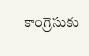కాంగ్రెసుకు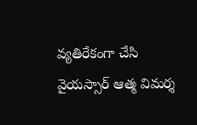వ్యతిరేకంగా చేసి వైయస్సార్ ఆత్మ విమర్శ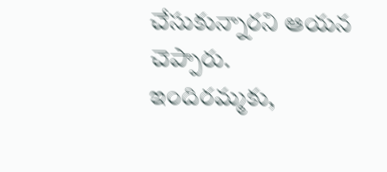చేసుకున్నారని ఆయన చెప్పారు. ఇందిరమ్మకు,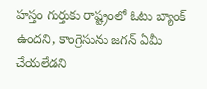హస్తం గుర్తుకు రాష్ట్రంలో ఓటు బ్యాంక్ ఉందని, కాంగ్రెసును జగన్ ఏమీ చేయలేడని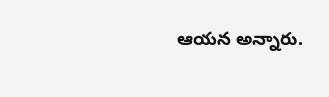ఆయన అన్నారు.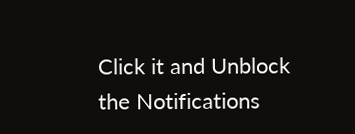Click it and Unblock the Notifications